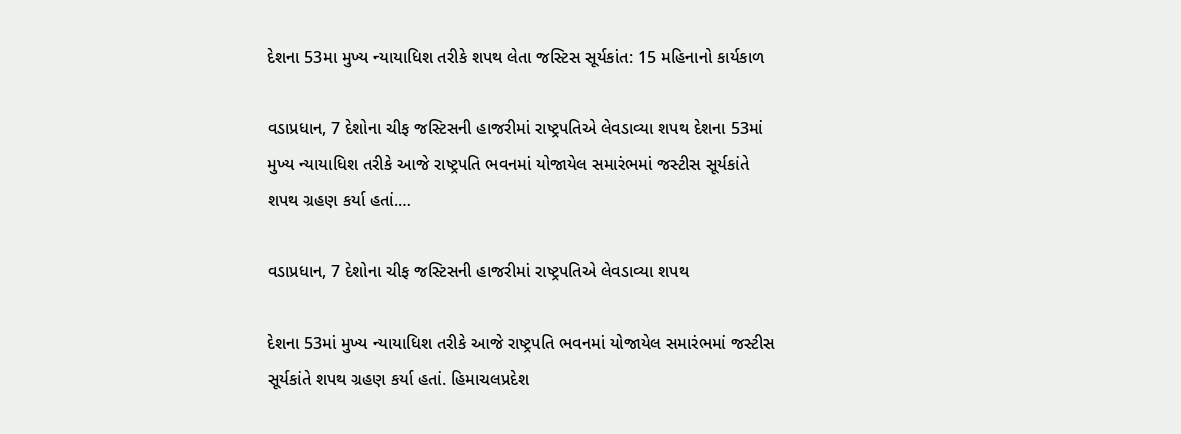દેશના 53મા મુખ્ય ન્યાયાધિશ તરીકે શપથ લેતા જસ્ટિસ સૂર્યકાંત: 15 મહિનાનો કાર્યકાળ

વડાપ્રધાન, 7 દેશોના ચીફ જસ્ટિસની હાજરીમાં રાષ્ટ્રપતિએ લેવડાવ્યા શપથ દેશના 53માં મુખ્ય ન્યાયાધિશ તરીકે આજે રાષ્ટ્રપતિ ભવનમાં યોજાયેલ સમારંભમાં જસ્ટીસ સૂર્યકાંતે શપથ ગ્રહણ કર્યા હતાં.…

વડાપ્રધાન, 7 દેશોના ચીફ જસ્ટિસની હાજરીમાં રાષ્ટ્રપતિએ લેવડાવ્યા શપથ

દેશના 53માં મુખ્ય ન્યાયાધિશ તરીકે આજે રાષ્ટ્રપતિ ભવનમાં યોજાયેલ સમારંભમાં જસ્ટીસ સૂર્યકાંતે શપથ ગ્રહણ કર્યા હતાં. હિમાચલપ્રદેશ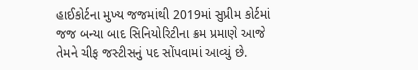હાઈકોર્ટના મુખ્ય જજમાંથી 2019માં સુપ્રીમ કોર્ટમાં જજ બન્યા બાદ સિનિયોરિટીના ક્રમ પ્રમાણે આજે તેમને ચીફ જસ્ટીસનું પદ સોંપવામાં આવ્યું છે.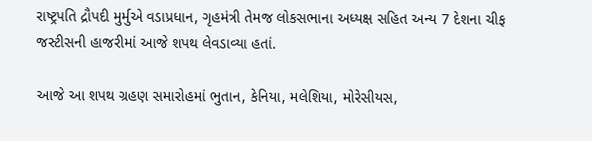રાષ્ટ્રપતિ દ્રૌપદી મુર્મુએ વડાપ્રધાન, ગૃહમંત્રી તેમજ લોકસભાના અધ્યક્ષ સહિત અન્ય 7 દેશના ચીફ જસ્ટીસની હાજરીમાં આજે શપથ લેવડાવ્યા હતાં.

આજે આ શપથ ગ્રહણ સમારોહમાં ભુતાન, કેનિયા, મલેશિયા, મોરેસીયસ,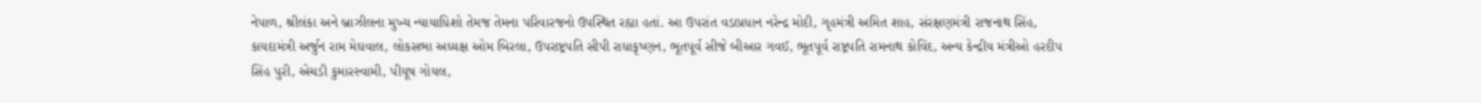નેપાળ, શ્રીલંકા અને બ્રાઝીલના મુખ્ય ન્યાયાધિશો તેમજ તેમના પરિવારજનો ઉપસ્થિત રહ્યા હતાં. આ ઉપરાંત વડાપ્રધાન નરેન્દ્ર મોદી, ગૃહમંત્રી અમિત શાહ, સંરક્ષણમંત્રી રાજનાથ સિંહ, કાયદામંત્રી અર્જુન રામ મેઘવાલ, લોકસભા અધ્યક્ષ ઓમ બિરલા, ઉપરાષ્ટ્રપતિ સીપી રાધાકૃષ્ણન, ભૂતપૂર્વ સીજે બીઆર ગવઈ, ભૂતપૂર્વ રાષ્ટ્રપતિ રામનાથ કોવિંદ, અન્ય કેન્દ્રીય મંત્રીઓ હરદીપ સિંહ પુરી, એચડી કુમારસ્વામી, પીયૂષ ગોયલ,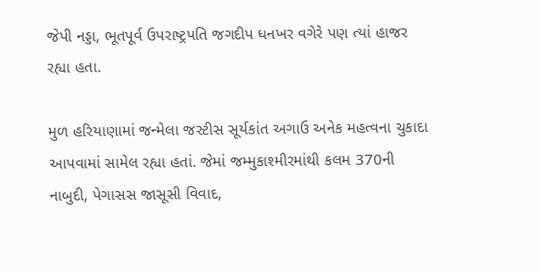જેપી નડ્ડા, ભૂતપૂર્વ ઉપરાષ્ટ્રપતિ જગદીપ ધનખર વગેરે પણ ત્યાં હાજર રહ્યા હતા.

મુળ હરિયાણામાં જન્મેલા જસ્ટીસ સૂર્યકાંત અગાઉ અનેક મહત્વના ચુકાદા આપવામાં સામેલ રહ્યા હતાં. જેમાં જમ્મુકાશ્મીરમાંથી કલમ 370ની નાબુદી, પેગાસસ જાસૂસી વિવાદ,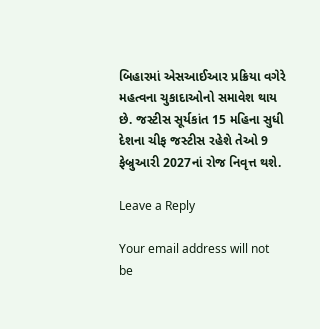બિહારમાં એસઆઈઆર પ્રક્રિયા વગેરે મહત્વના ચુકાદાઓનો સમાવેશ થાય છે. જસ્ટીસ સૂર્યકાંત 15 મહિના સુધી દેશના ચીફ જસ્ટીસ રહેશે તેઓ 9 ફેબ્રુઆરી 2027નાં રોજ નિવૃત્ત થશે.

Leave a Reply

Your email address will not be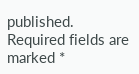published. Required fields are marked *